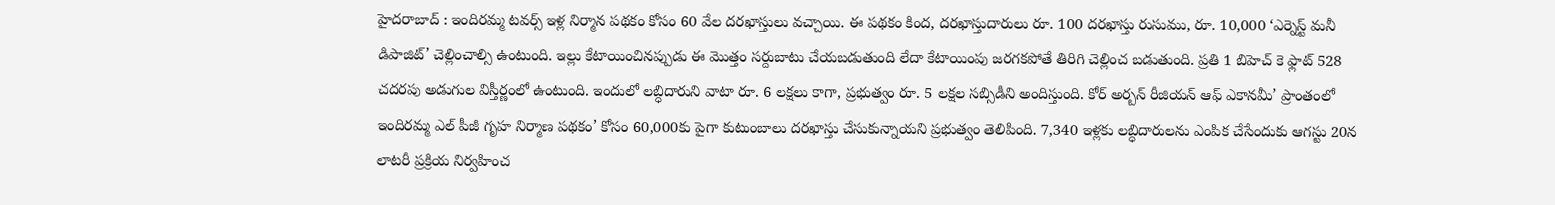హైదరాబాద్ : ఇందిరమ్మ టవర్స్ ఇళ్ల నిర్మాన పథకం కోసం 60 వేల దరఖాస్తులు వచ్చాయి. ఈ పథకం కింద, దరఖాస్తుదారులు రూ. 100 దరఖాస్తు రుసుము, రూ. 10,000 ‘ఎర్నెస్ట్ మనీ డిపాజిట్’ చెల్లించాల్సి ఉంటుంది. ఇల్లు కేటాయించినప్పుడు ఈ మొత్తం సర్దుబాటు చేయబడుతుంది లేదా కేటాయింపు జరగకపోతే తిరిగి చెల్లించ బడుతుంది. ప్రతి 1 బిహెచ్ కె ఫ్లాట్ 528 చదరపు అడుగుల విస్తీర్ణంలో ఉంటుంది. ఇందులో లబ్ధిదారుని వాటా రూ. 6 లక్షలు కాగా, ప్రభుత్వం రూ. 5 లక్షల సబ్సిడీని అందిస్తుంది. కోర్ అర్బన్ రీజియన్ ఆఫ్ ఎకానమీ’ ప్రాంతంలో ఇందిరమ్మ ఎల్ పీజీ గృహ నిర్మాణ పథకం’ కోసం 60,000కు పైగా కుటుంబాలు దరఖాస్తు చేసుకున్నాయని ప్రభుత్వం తెలిపింది. 7,340 ఇళ్లకు లబ్ధిదారులను ఎంపిక చేసేందుకు ఆగస్టు 20న లాటరీ ప్రక్రియ నిర్వహించ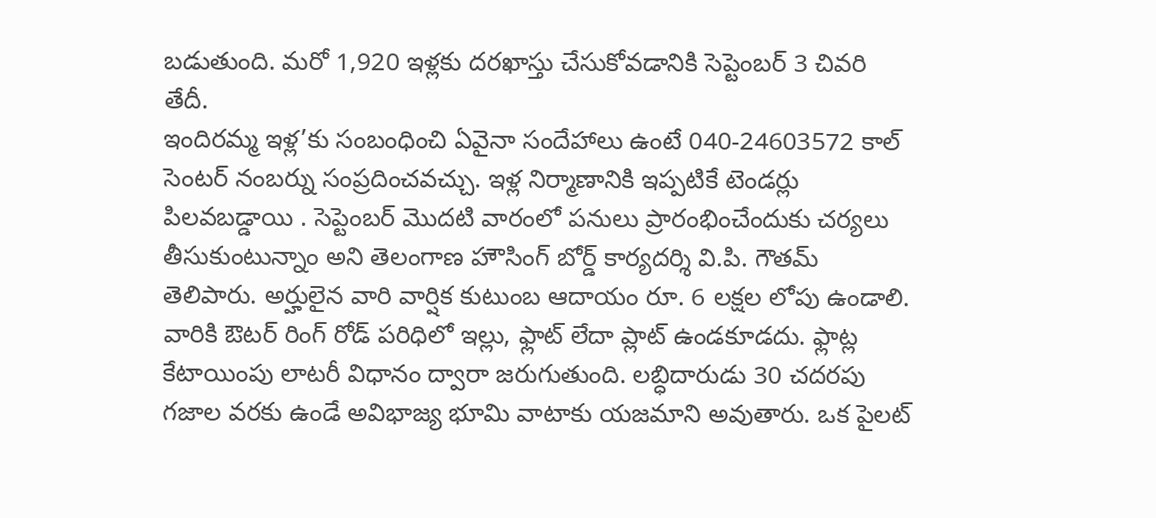బడుతుంది. మరో 1,920 ఇళ్లకు దరఖాస్తు చేసుకోవడానికి సెప్టెంబర్ 3 చివరి తేదీ.
ఇందిరమ్మ ఇళ్ల’కు సంబంధించి ఏవైనా సందేహాలు ఉంటే 040-24603572 కాల్ సెంటర్ నంబర్ను సంప్రదించవచ్చు. ఇళ్ల నిర్మాణానికి ఇప్పటికే టెండర్లు పిలవబడ్డాయి . సెప్టెంబర్ మొదటి వారంలో పనులు ప్రారంభించేందుకు చర్యలు తీసుకుంటున్నాం అని తెలంగాణ హౌసింగ్ బోర్డ్ కార్యదర్శి వి.పి. గౌతమ్ తెలిపారు. అర్హులైన వారి వార్షిక కుటుంబ ఆదాయం రూ. 6 లక్షల లోపు ఉండాలి. వారికి ఔటర్ రింగ్ రోడ్ పరిధిలో ఇల్లు, ఫ్లాట్ లేదా ప్లాట్ ఉండకూడదు. ఫ్లాట్ల కేటాయింపు లాటరీ విధానం ద్వారా జరుగుతుంది. లబ్ధిదారుడు 30 చదరపు గజాల వరకు ఉండే అవిభాజ్య భూమి వాటాకు యజమాని అవుతారు. ఒక పైలట్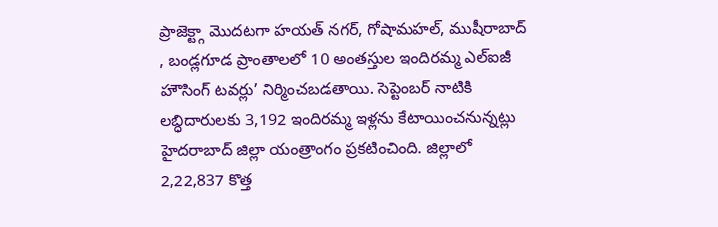ప్రాజెక్ట్గా మొదటగా హయత్ నగర్, గోషామహల్, ముషీరాబాద్ , బండ్లగూడ ప్రాంతాలలో 10 అంతస్తుల ఇందిరమ్మ ఎల్ఐజీ హౌసింగ్ టవర్లు’ నిర్మించబడతాయి. సెప్టెంబర్ నాటికి లబ్ధిదారులకు 3,192 ఇందిరమ్మ ఇళ్లను కేటాయించనున్నట్లు హైదరాబాద్ జిల్లా యంత్రాంగం ప్రకటించింది. జిల్లాలో 2,22,837 కొత్త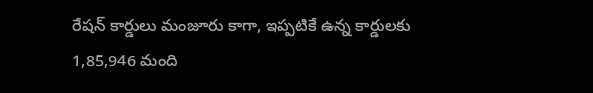రేషన్ కార్డులు మంజూరు కాగా, ఇప్పటికే ఉన్న కార్డులకు 1,85,946 మంది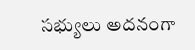సభ్యులు అదనంగా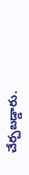చేర్చబడ్డారు.